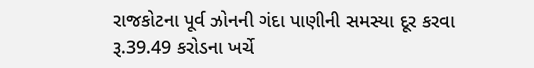રાજકોટના પૂર્વ ઝોનની ગંદા પાણીની સમસ્યા દૂર કરવા રૂ.39.49 કરોડના ખર્ચે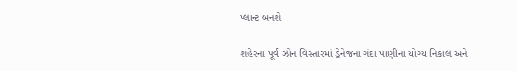પ્લાન્ટ બનશે

શહેરના પૂર્વ ઝોન વિસ્તારમાં ડ્રેનેજના ગંદા પાણીના યોગ્ય નિકાલ અને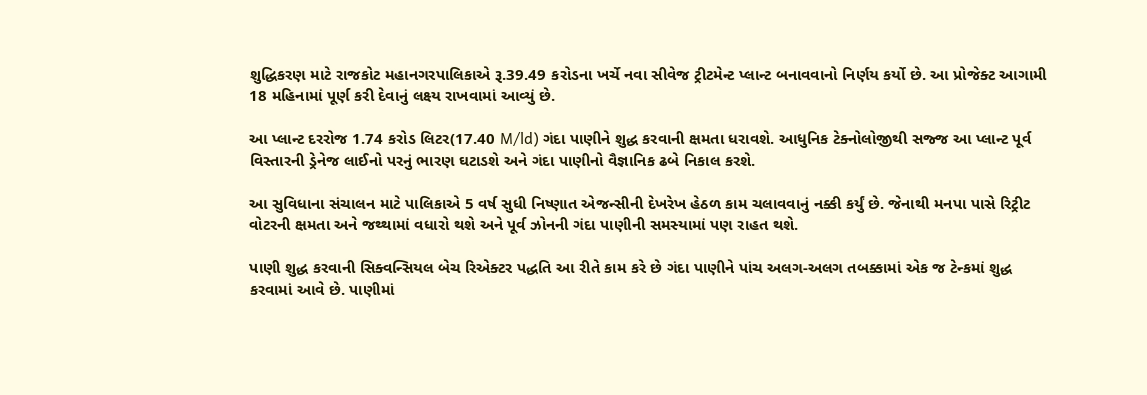શુદ્ધિકરણ માટે રાજકોટ મહાનગરપાલિકાએ રૂ.39.49 કરોડના ખર્ચે નવા સીવેજ ટ્રીટમેન્ટ પ્લાન્ટ બનાવવાનો નિર્ણય કર્યો છે. આ પ્રોજેક્ટ આગામી 18 મહિનામાં પૂર્ણ કરી દેવાનું લક્ષ્ય રાખવામાં આવ્યું છે.

આ પ્લાન્ટ દરરોજ 1.74 કરોડ લિટર(17.40 M/ld) ગંદા પાણીને શુદ્ધ કરવાની ક્ષમતા ધરાવશે. આધુનિક ટેક્નોલોજીથી સજ્જ આ પ્લાન્ટ પૂર્વ વિસ્તારની ડ્રેનેજ લાઈનો પરનું ભારણ ઘટાડશે અને ગંદા પાણીનો વૈજ્ઞાનિક ઢબે નિકાલ કરશે.

આ સુવિધાના સંચાલન માટે પાલિકાએ 5 વર્ષ સુધી નિષ્ણાત એજન્સીની દેખરેખ હેઠળ કામ ચલાવવાનું નક્કી કર્યું છે. જેનાથી મનપા પાસે રિટ્રીટ વોટરની ક્ષમતા અને જથ્થામાં વધારો થશે અને પૂર્વ ઝોનની ગંદા પાણીની સમસ્યામાં પણ રાહત થશે.

પાણી શુદ્ધ કરવાની સિક્વન્સિયલ બેચ રિએક્ટર પદ્ધતિ આ રીતે કામ કરે છે ગંદા પાણીને પાંચ અલગ-અલગ તબક્કામાં એક જ ટેન્કમાં શુદ્ધ કરવામાં આવે છે. પાણીમાં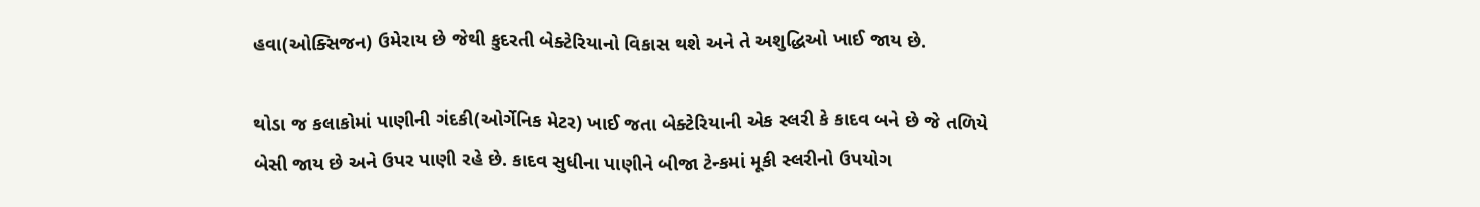હવા(ઓક્સિજન) ઉમેરાય છે જેથી કુદરતી બેક્ટેરિયાનો વિકાસ થશે અને તે અશુદ્ધિઓ ખાઈ જાય છે.

થોડા જ કલાકોમાં પાણીની ગંદકી(ઓર્ગેનિક મેટર) ખાઈ જતા બેક્ટેરિયાની એક સ્લરી કે કાદવ બને છે જે તળિયે બેસી જાય છે અને ઉપર પાણી રહે છે. કાદવ સુધીના પાણીને બીજા ટેન્કમાં મૂકી સ્લરીનો ઉપયોગ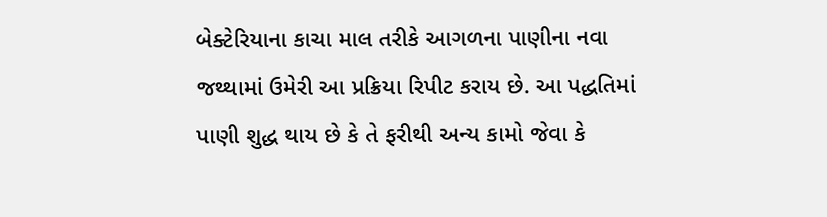બેક્ટેરિયાના કાચા માલ તરીકે આગળના પાણીના નવા જથ્થામાં ઉમેરી આ પ્રક્રિયા રિપીટ કરાય છે. આ પદ્ધતિમાં પાણી શુદ્ધ થાય છે કે તે ફરીથી અન્ય કામો જેવા કે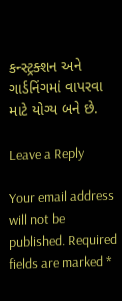કન્સ્ટ્રક્શન અને ગાર્ડનિંગમાં વાપરવા માટે યોગ્ય બને છે.

Leave a Reply

Your email address will not be published. Required fields are marked *